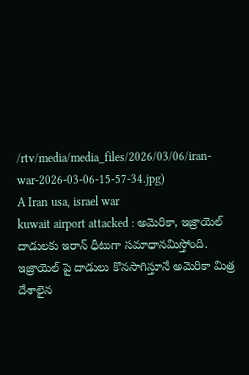/rtv/media/media_files/2026/03/06/iran-war-2026-03-06-15-57-34.jpg)
A Iran usa, israel war
kuwait airport attacked : అమెరికా, ఇజ్రాయెల్ దాడులకు ఇరాన్ ధీటుగా సమాధానమిస్తోంది. ఇజ్రాయెల్ పై దాడులు కొనసాగిస్తూనే అమెరికా మిత్ర దేశాలైన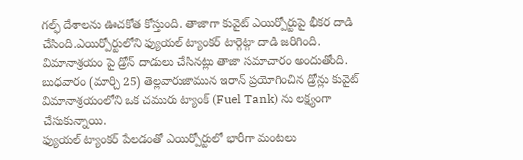గల్ఫ్ దేశాలను ఊచకోత కోస్తుంది. తాజాగా కువైట్ ఎయిర్పోర్టుపై భీకర దాడి చేసింది.ఎయిర్పోర్టులోని ఫ్యుయల్ ట్యాంకర్ టార్గెట్గా దాడి జరిగింది. విమానాశ్రయం పై డ్రోన్ దాడులు చేసినట్లు తాజా సమాచారం అందుతోంది. బుధవారం (మార్చి 25) తెల్లవారుజామున ఇరాన్ ప్రయోగించిన డ్రోన్లు కువైట్ విమానాశ్రయంలోని ఒక చమురు ట్యాంక్ (Fuel Tank) ను లక్ష్యంగా చేసుకున్నాయి.
ఫ్యుయల్ ట్యాంకర్ పేలడంతో ఎయిర్పోర్టులో భారీగా మంటలు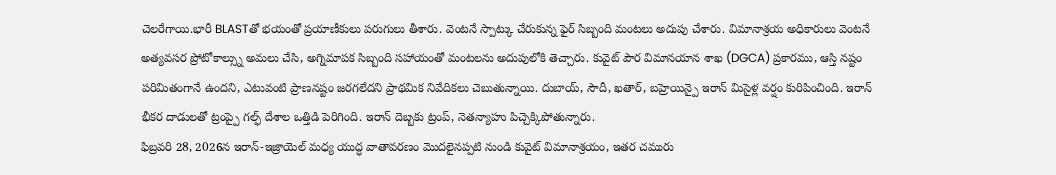చెలరేగాయి.భారీ BLASTతో భయంతో ప్రయాణీకులు పరుగులు తీశారు. వెంటనే స్పాట్కు చేరుకున్న ఫైర్ సిబ్బంది మంటలు అదుపు చేశారు. విమానాశ్రయ అధికారులు వెంటనే అత్యవసర ప్రోటోకాల్స్ను అమలు చేసి, అగ్నిమాపక సిబ్బంది సహాయంతో మంటలను అదుపులోకి తెచ్చారు. కువైట్ పౌర విమానయాన శాఖ (DGCA) ప్రకారము, ఆస్తి నష్టం పరిమితంగానే ఉందని, ఎటువంటి ప్రాణనష్టం జరగలేదని ప్రాథమిక నివేదికలు చెబుతున్నాయి. దుబాయ్, సౌదీ, ఖతార్, బహ్రెయిన్పై ఇరాన్ మిసైళ్ల వర్షం కురిపించింది. ఇరాన్ భీకర దాడులతో ట్రంప్పై గల్ఫ్ దేశాల ఒత్తిడి పెరిగింది. ఇరాన్ దెబ్బకు ట్రంప్, నెతన్యాహు పిచ్చెక్కిపోతున్నారు.
ఫిబ్రవరి 28, 2026న ఇరాన్-ఇజ్రాయెల్ మధ్య యుద్ధ వాతావరణం మొదలైనప్పటి నుండి కువైట్ విమానాశ్రయం, ఇతర చమురు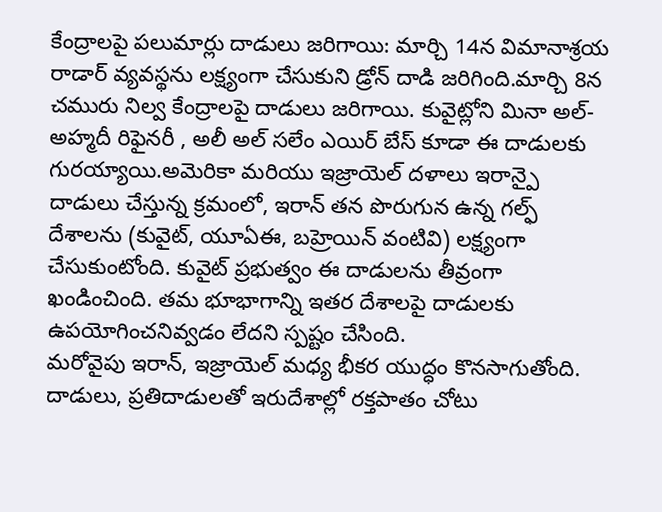కేంద్రాలపై పలుమార్లు దాడులు జరిగాయి: మార్చి 14న విమానాశ్రయ రాడార్ వ్యవస్థను లక్ష్యంగా చేసుకుని డ్రోన్ దాడి జరిగింది.మార్చి 8న చమురు నిల్వ కేంద్రాలపై దాడులు జరిగాయి. కువైట్లోని మినా అల్-అహ్మదీ రిఫైనరీ , అలీ అల్ సలేం ఎయిర్ బేస్ కూడా ఈ దాడులకు గురయ్యాయి.అమెరికా మరియు ఇజ్రాయెల్ దళాలు ఇరాన్పై దాడులు చేస్తున్న క్రమంలో, ఇరాన్ తన పొరుగున ఉన్న గల్ఫ్ దేశాలను (కువైట్, యూఏఈ, బహ్రెయిన్ వంటివి) లక్ష్యంగా చేసుకుంటోంది. కువైట్ ప్రభుత్వం ఈ దాడులను తీవ్రంగా ఖండించింది. తమ భూభాగాన్ని ఇతర దేశాలపై దాడులకు ఉపయోగించనివ్వడం లేదని స్పష్టం చేసింది.
మరోవైపు ఇరాన్, ఇజ్రాయెల్ మధ్య భీకర యుద్ధం కొనసాగుతోంది. దాడులు, ప్రతిదాడులతో ఇరుదేశాల్లో రక్తపాతం చోటు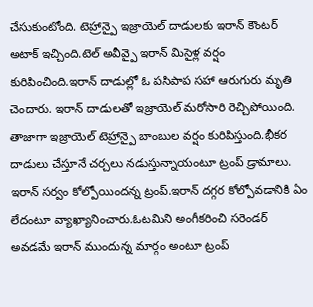చేసుకుంటోంది. టెహ్రాన్పై ఇజ్రాయెల్ దాడులకు ఇరాన్ కౌంటర్ అటాక్ ఇచ్చింది.టెల్ అవీవ్పై ఇరాన్ మిసైళ్ల వర్షం కురిపించింది.ఇరాన్ దాడుల్లో ఓ పసిపాప సహా ఆరుగురు మృతి చెందారు. ఇరాన్ దాడులతో ఇజ్రాయెల్ మరోసారి రెచ్చిపోయింది. తాజాగా ఇజ్రాయెల్ టెహ్రాన్పై బాంబుల వర్షం కురిపిస్తుంది.భీకర దాడులు చేస్తూనే చర్చలు నడుస్తున్నాయంటూ ట్రంప్ డ్రామాలు. ఇరాన్ సర్వం కోల్పోయిందన్న ట్రంప్.ఇరాన్ దగ్గర కోల్పోవడానికి ఏం లేదంటూ వ్యాఖ్యానించారు.ఓటమిని అంగీకరించి సరెండర్ అవడమే ఇరాన్ ముందున్న మార్గం అంటూ ట్రంప్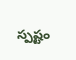స్పష్టం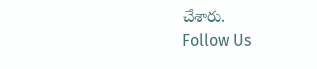చేశారు.
Follow Us